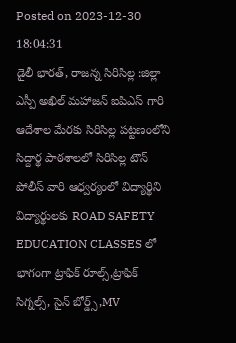Posted on 2023-12-30 18:04:31
డైలీ భారత్, రాజన్న సిరిసిల్ల :జిల్లా ఎస్పీ అఖిల్ మహాజన్ ఐపిఎస్ గారి ఆదేశాల మేరకు సిరిసిల్ల పట్టణంలోని సిద్దార్థ పాఠశాలలో సిరిసిల్ల టౌన్ పోలీస్ వారి ఆధ్వర్యంలో విద్యార్థిని విద్యార్థులకు ROAD SAFETY EDUCATION CLASSES లో భాగంగా ట్రాఫిక్ రూల్స్,ట్రాఫిక్ సిగ్నల్స్, సైన్ బోర్డ్స్,MV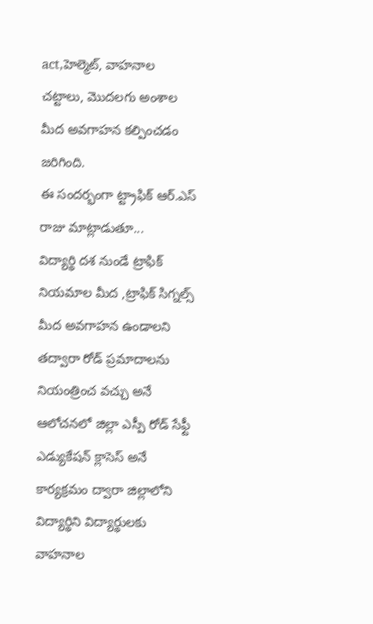act,హెల్మెట్, వాహనాల చట్టాలు, మొదలగు అంశాల మీద అవగాహన కల్పించడం జరిగింది.
ఈ సందర్భంగా ట్ట్రాఫిక్ ఆర్.ఎస్ రాజు మాట్లాడుతూ...
విద్యార్థి దశ నుండే ట్రాఫిక్ నియమాల మీద ,ట్రాఫిక్ సిగ్నల్స్ మీద అవగాహన ఉండాలని తద్వారా రోడ్ ప్రమాదాలను నియంత్రించ వచ్చు అనే ఆలోచనలో జిల్లా ఎస్పీ రోడ్ సేఫ్టీ ఎడ్యుకేషన్ క్లాసెస్ అనే కార్యక్రమం ద్వారా జిల్లాలోని విద్యార్థిని విద్యార్థులకు వాహనాల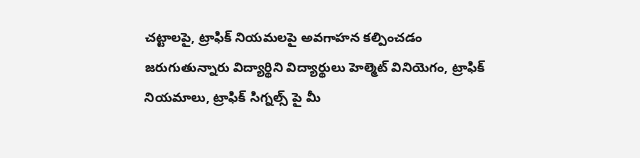చట్టాలపై, ట్రాఫిక్ నియమలపై అవగాహన కల్పించడం జరుగుతున్నారు విద్యార్థిని విద్యార్థులు హెల్మెట్ వినియెగం, ట్రాఫిక్ నియమాలు, ట్రాఫిక్ సిగ్నల్స్ పై మీ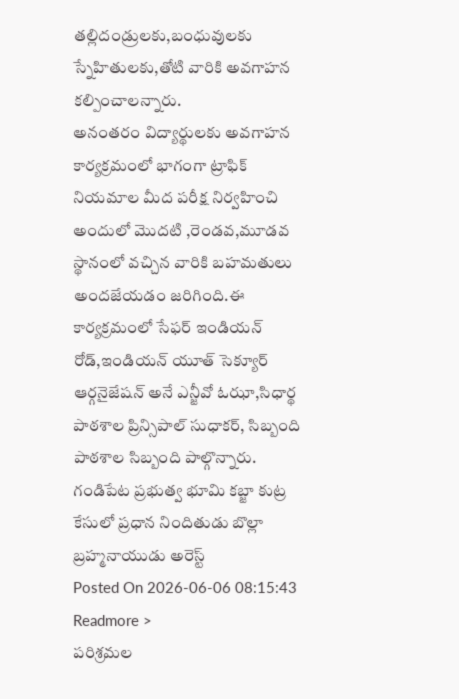తల్లిదండ్రులకు,బంధువులకు స్నేహితులకు,తోటి వారికి అవగాహన కల్పించాలన్నారు.
అనంతరం విద్యార్థులకు అవగాహన కార్యక్రమంలో భాగంగా ట్రాఫిక్ నియమాల మీద పరీక్ష నిర్వహించి అందులో మొదటి ,రెండవ,మూడవ స్థానంలో వచ్చిన వారికి బహమతులు అందజేయడం జరిగింది.ఈ కార్యక్రమంలో సేఫర్ ఇండియన్ రోడ్,ఇండియన్ యూత్ సెక్యూర్ ఆర్గనైజేషన్ అనే ఎన్జీవో ఓఝా,సిధార్థ పాఠశాల ప్రిన్సిపాల్ సుధాకర్, సిబ్బంది పాఠశాల సిబ్బంది పాల్గొన్నారు.
గండిపేట ప్రభుత్వ భూమి కబ్జా కుట్ర కేసులో ప్రధాన నిందితుడు బొల్లా బ్రహ్మనాయుడు అరెస్ట్
Posted On 2026-06-06 08:15:43
Readmore >
పరిశ్రమల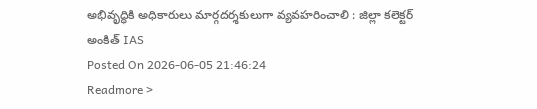అభివృద్ధికి అధికారులు మార్గదర్శకులుగా వ్యవహరించాలి : జిల్లా కలెక్టర్ అంకిత్ IAS
Posted On 2026-06-05 21:46:24
Readmore >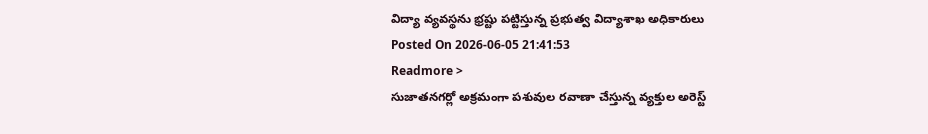విద్యా వ్యవస్థను భ్రష్టు పట్టిస్తున్న ప్రభుత్వ విద్యాశాఖ అధికారులు
Posted On 2026-06-05 21:41:53
Readmore >
సుజాతనగర్లో అక్రమంగా పశువుల రవాణా చేస్తున్న వ్యక్తుల అరెస్ట్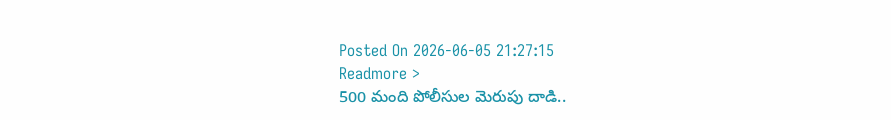Posted On 2026-06-05 21:27:15
Readmore >
500 మంది పోలీసుల మెరుపు దాడి..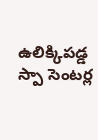ఉలిక్కిపడ్డ స్పా సెంటర్ల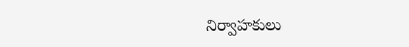నిర్వాహకులు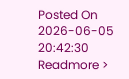Posted On 2026-06-05 20:42:30
Readmore >